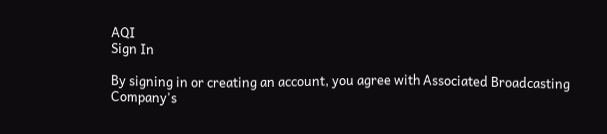AQI
Sign In

By signing in or creating an account, you agree with Associated Broadcasting Company's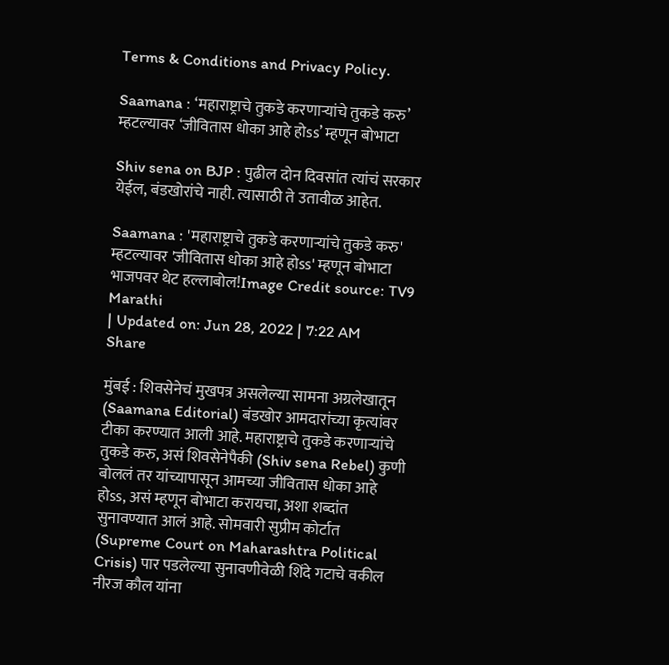Terms & Conditions and Privacy Policy.

Saamana : ‘महाराष्ट्राचे तुकडे करणाऱ्यांचे तुकडे करु’ म्हटल्यावर ‘जीवितास धोका आहे होss’ म्हणून बोभाटा

Shiv sena on BJP : पुढील दोन दिवसांत त्यांचं सरकार येईल, बंडखोरांचे नाही. त्यासाठी ते उतावीळ आहेत.

Saamana : 'महाराष्ट्राचे तुकडे करणाऱ्यांचे तुकडे करु' म्हटल्यावर 'जीवितास धोका आहे होss' म्हणून बोभाटा
भाजपवर थेट हल्लाबोल!Image Credit source: TV9 Marathi
| Updated on: Jun 28, 2022 | 7:22 AM
Share

मुंबई : शिवसेनेचं मुखपत्र असलेल्या सामना अग्रलेखातून (Saamana Editorial) बंडखोर आमदारांच्या कृत्यांवर टीका करण्यात आली आहे. महाराष्ट्राचे तुकडे करणाऱ्यांचे तुकडे करु, असं शिवसेनेपैकी (Shiv sena Rebel) कुणी बोललं तर यांच्यापासून आमच्या जीवितास धोका आहे होss, असं म्हणून बोभाटा करायचा, अशा शब्दांत सुनावण्यात आलं आहे. सोमवारी सुप्रीम कोर्टात (Supreme Court on Maharashtra Political Crisis) पार पडलेल्या सुनावणीवेळी शिंदे गटाचे वकील नीरज कौल यांना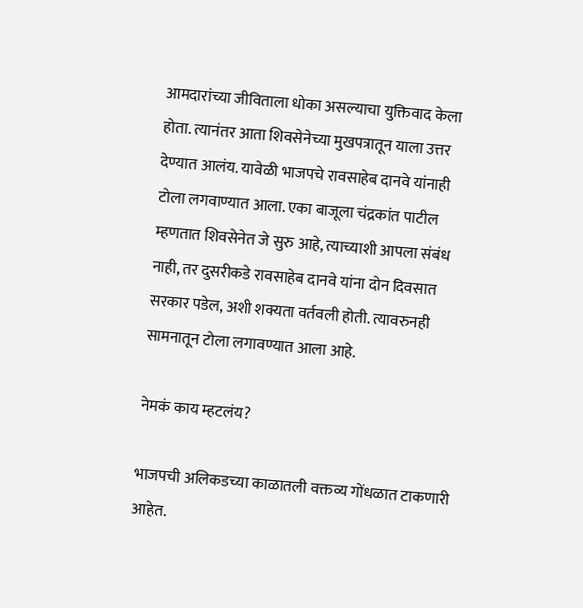आमदारांच्या जीविताला धोका असल्याचा युक्तिवाद केला होता. त्यानंतर आता शिवसेनेच्या मुखपत्रातून याला उत्तर देण्यात आलंय. यावेळी भाजपचे रावसाहेब दानवे यांनाही टोला लगवाण्यात आला. एका बाजूला चंद्रकांत पाटील म्हणतात शिवसेनेत जे सुरु आहे, त्याच्याशी आपला संबंध नाही, तर दुसरीकडे रावसाहेब दानवे यांना दोन दिवसात सरकार पडेल, अशी शक्यता वर्तवली होती. त्यावरुनही सामनातून टोला लगावण्यात आला आहे.

नेमकं काय म्हटलंय?

भाजपची अलिकडच्या काळातली वक्तव्य गोंधळात टाकणारी आहेत.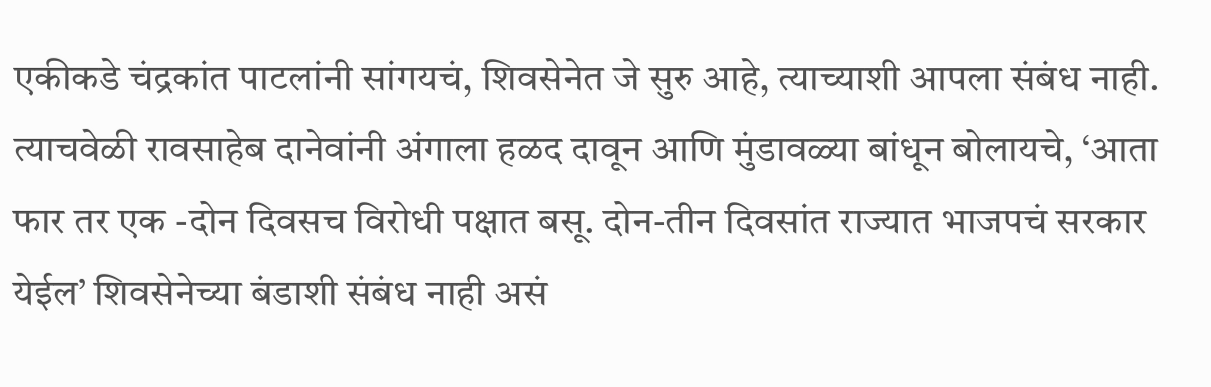एकीकडे चंद्रकांत पाटलांनी सांगयचं, शिवसेनेत जे सुरु आहे, त्याच्याशी आपला संबंध नाही. त्याचवेळी रावसाहेब दानेवांनी अंगाला हळद दावून आणि मुंडावळ्या बांधून बोलायचे, ‘आता फार तर एक -दोन दिवसच विरोधी पक्षात बसू. दोन-तीन दिवसांत राज्यात भाजपचं सरकार येईल’ शिवसेनेच्या बंडाशी संबंध नाही असं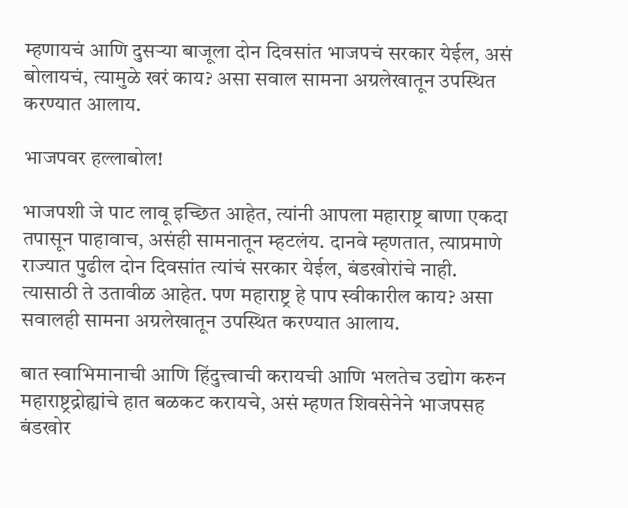म्हणायचं आणि दुसऱ्या बाजूला दोन दिवसांत भाजपचं सरकार येईल, असं बोलायचं, त्यामुळे खरं काय? असा सवाल सामना अग्रलेखातून उपस्थित करण्यात आलाय.

भाजपवर हल्लाबोल!

भाजपशी जे पाट लावू इच्छित आहेत, त्यांनी आपला महाराष्ट्र बाणा एकदा तपासून पाहावाच, असंही सामनातून म्हटलंय. दानवे म्हणतात, त्याप्रमाणे राज्यात पुढील दोन दिवसांत त्यांचं सरकार येईल, बंडखोरांचे नाही. त्यासाठी ते उतावीळ आहेत. पण महाराष्ट्र हे पाप स्वीकारील काय? असा सवालही सामना अग्रलेखातून उपस्थित करण्यात आलाय.

बात स्वाभिमानाची आणि हिंदुत्त्वाची करायची आणि भलतेच उद्योग करुन महाराष्ट्रद्रोह्यांचे हात बळकट करायचे, असं म्हणत शिवसेनेने भाजपसह बंडखोर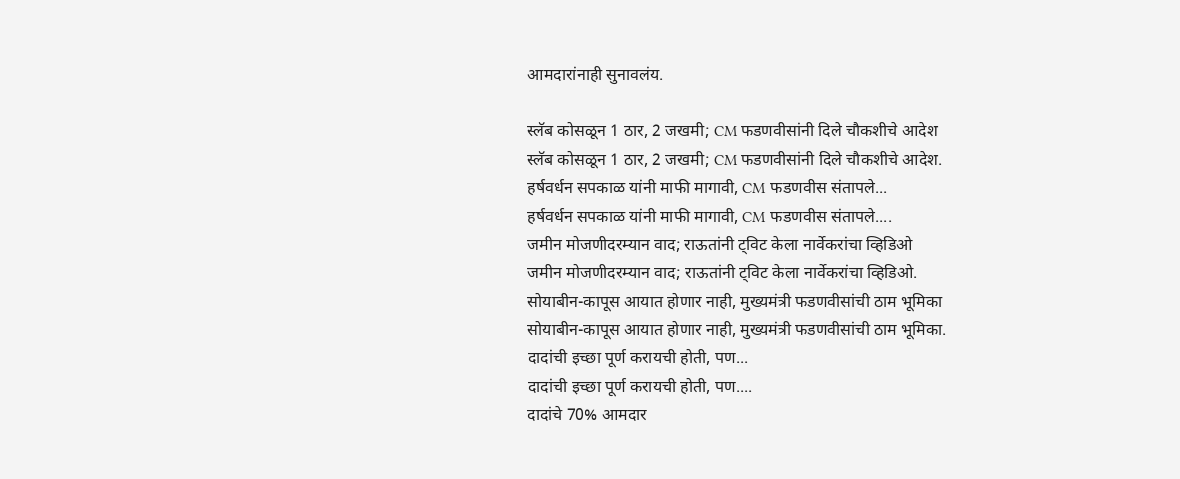आमदारांनाही सुनावलंय.

स्लॅब कोसळून 1 ठार, 2 जखमी; CM फडणवीसांनी दिले चौकशीचे आदेश
स्लॅब कोसळून 1 ठार, 2 जखमी; CM फडणवीसांनी दिले चौकशीचे आदेश.
हर्षवर्धन सपकाळ यांनी माफी मागावी, CM फडणवीस संतापले...
हर्षवर्धन सपकाळ यांनी माफी मागावी, CM फडणवीस संतापले....
जमीन मोजणीदरम्यान वाद; राऊतांनी ट्विट केला नार्वेकरांचा व्हिडिओ
जमीन मोजणीदरम्यान वाद; राऊतांनी ट्विट केला नार्वेकरांचा व्हिडिओ.
सोयाबीन-कापूस आयात होणार नाही, मुख्यमंत्री फडणवीसांची ठाम भूमिका
सोयाबीन-कापूस आयात होणार नाही, मुख्यमंत्री फडणवीसांची ठाम भूमिका.
दादांची इच्छा पूर्ण करायची होती, पण...
दादांची इच्छा पूर्ण करायची होती, पण....
दादांचे 70% आमदार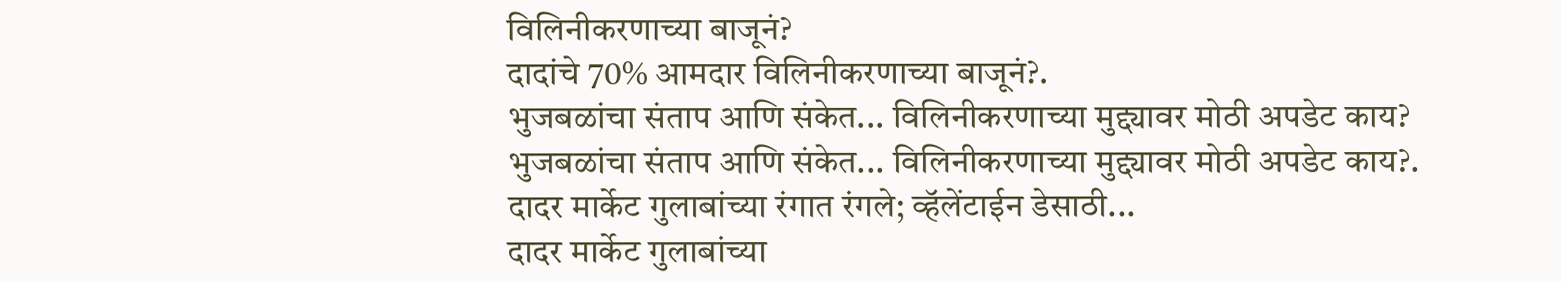विलिनीकरणाच्या बाजूनं?
दादांचे 70% आमदार विलिनीकरणाच्या बाजूनं?.
भुजबळांचा संताप आणि संकेत... विलिनीकरणाच्या मुद्द्यावर मोठी अपडेट काय?
भुजबळांचा संताप आणि संकेत... विलिनीकरणाच्या मुद्द्यावर मोठी अपडेट काय?.
दादर मार्केट गुलाबांच्या रंगात रंगले; व्हॅलेंटाईन डेसाठी...
दादर मार्केट गुलाबांच्या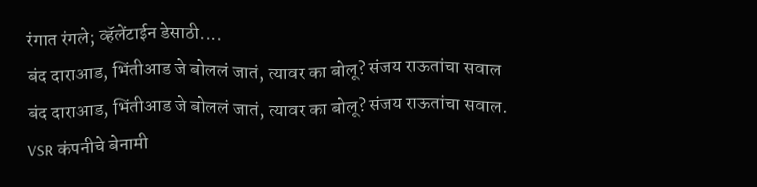रंगात रंगले; व्हॅलेंटाईन डेसाठी....
बंद दाराआड, भिंतीआड जे बोललं जातं, त्यावर का बोलू? संजय राऊतांचा सवाल
बंद दाराआड, भिंतीआड जे बोललं जातं, त्यावर का बोलू? संजय राऊतांचा सवाल.
VSR कंपनीचे बेनामी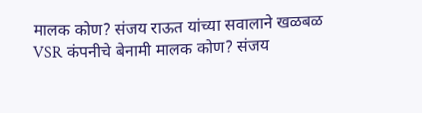मालक कोण? संजय राऊत यांच्या सवालाने खळबळ
VSR कंपनीचे बेनामी मालक कोण? संजय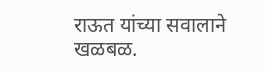राऊत यांच्या सवालाने खळबळ.